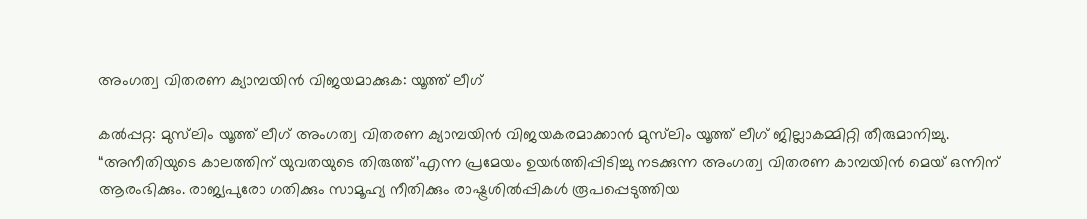അംഗത്വ വിതരണ ക്യാമ്പയിൻ വിജയമാക്കുക: യൂത്ത് ലീഗ്

കൽപ്പറ്റ: മുസ്‌ലിം യൂത്ത് ലീഗ് അംഗത്വ വിതരണ ക്യാമ്പയിൻ വിജയകരമാക്കാൻ മുസ്‌ലിം യൂത്ത് ലീഗ് ജില്ലാകമ്മിറ്റി തീരുമാനിച്ചു. “അനീതിയുടെ കാലത്തിന് യുവതയുടെ തിരുത്ത്’എന്ന പ്രമേയം ഉയർത്തിപ്പിടിച്ചു നടക്കുന്ന അംഗത്വ വിതരണ കാമ്പയിൻ മെയ് ഒന്നിന് ആരംഭിക്കും. രാജ്യപുരോ ഗതിക്കും സാമൂഹ്യ നീതിക്കും രാഷ്ട്രശിൽപ്പികൾ രൂപപ്പെടുത്തിയ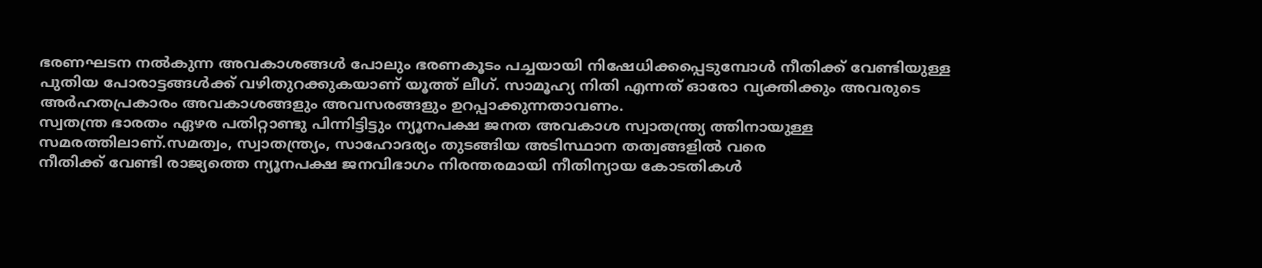ഭരണഘടന നൽകുന്ന അവകാശങ്ങൾ പോലും ഭരണകൂടം പച്ചയായി നിഷേധിക്കപ്പെടുമ്പോൾ നീതിക്ക് വേണ്ടിയുള്ള പുതിയ പോരാട്ടങ്ങൾക്ക് വഴിതുറക്കുകയാണ് യൂത്ത് ലീഗ്. സാമൂഹ്യ നിതി എന്നത് ഓരോ വ്യക്തിക്കും അവരുടെ അർഹതപ്രകാരം അവകാശങ്ങളും അവസരങ്ങളും ഉറപ്പാക്കുന്നതാവണം.
സ്വതന്ത്ര ഭാരതം ഏഴര പതിറ്റാണ്ടു പിന്നിട്ടിട്ടും ന്യൂനപക്ഷ ജനത അവകാശ സ്വാതന്ത്ര്യ ത്തിനായുള്ള സമരത്തിലാണ്.സമത്വം, സ്വാതന്ത്ര്യം, സാഹോദര്യം തുടങ്ങിയ അടിസ്ഥാന തത്വങ്ങളിൽ വരെ
നീതിക്ക് വേണ്ടി രാജ്യത്തെ ന്യൂനപക്ഷ ജനവിഭാഗം നിരന്തരമായി നീതിന്യായ കോടതികൾ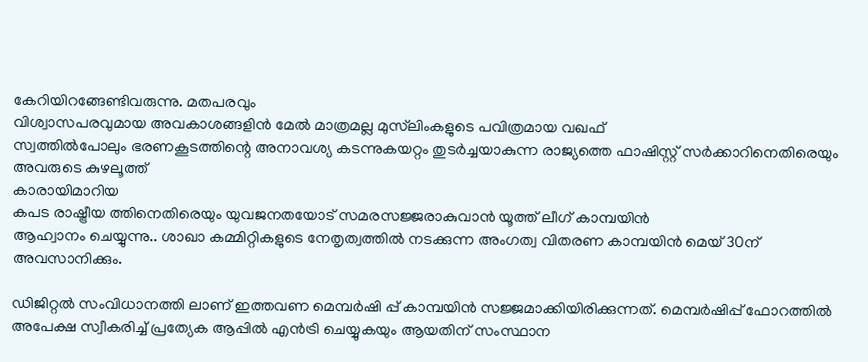കേറിയിറങ്ങേണ്ടിവരുന്നു. മതപരവും
വിശ്വാസപരവുമായ അവകാശങ്ങളിൻ മേൽ മാത്രമല്ല മുസ്‌ലിംകളുടെ പവിത്രമായ വഖഫ്
സ്വത്തിൽപോലും ഭരണകൂടത്തിന്റെ അനാവശ്യ കടന്നുകയറ്റം തുടർച്ചയാകുന്ന രാജ്യത്തെ ഫാഷിസ്റ്റ് സർക്കാറിനെതിരെയും അവരുടെ കുഴലൂത്ത്
കാരായിമാറിയ
കപട രാഷ്ട്രീയ ത്തിനെതിരെയും യുവജനതയോട് സമരസജ്ജരാകുവാൻ യൂത്ത് ലീഗ് കാമ്പയിൻ
ആഹ്വാനം ചെയ്യുന്നു.. ശാഖാ കമ്മിറ്റികളുടെ നേതൃത്വത്തിൽ നടക്കുന്ന അംഗത്വ വിതരണ കാമ്പയിൻ മെയ് 30ന് അവസാനിക്കും.

ഡിജിറ്റൽ സംവിധാനത്തി ലാണ് ഇത്തവണ മെമ്പർഷി പ്പ് കാമ്പയിൻ സജ്ജമാക്കിയിരിക്കുന്നത്. മെമ്പർഷിപ്പ് ഫോറത്തിൽ അപേക്ഷ സ്വീകരിച്ച് പ്രത്യേക ആപ്പിൽ എൻട്രി ചെയ്യുകയും ആയതിന് സംസ്ഥാന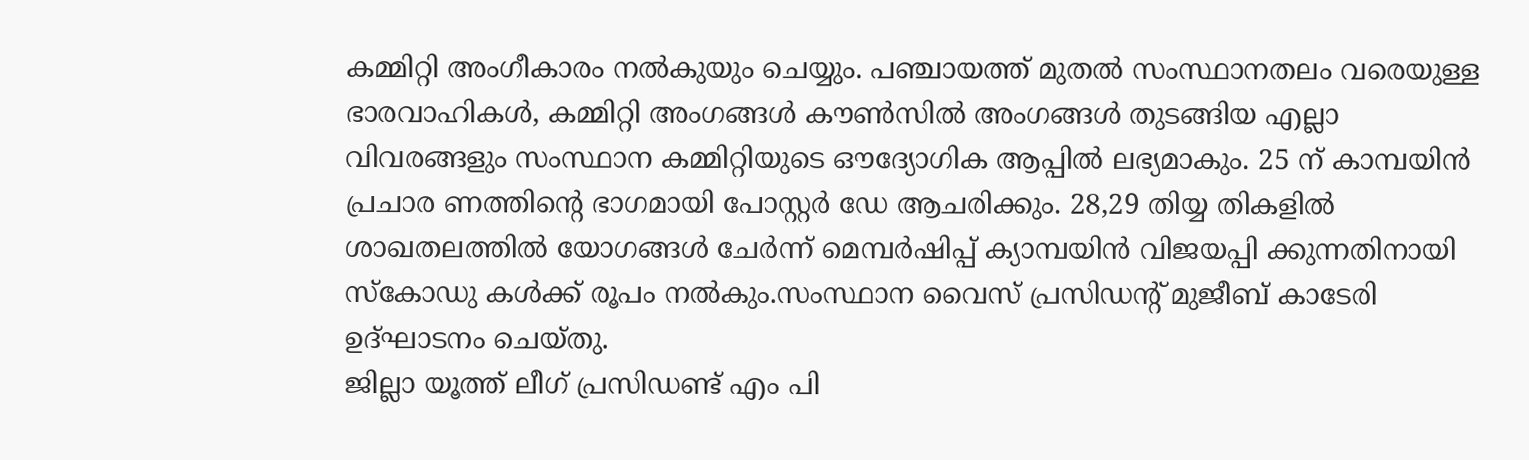കമ്മിറ്റി അംഗീകാരം നൽകുയും ചെയ്യും. പഞ്ചായത്ത് മുതൽ സംസ്ഥാനതലം വരെയുള്ള ഭാരവാഹികൾ, കമ്മിറ്റി അംഗങ്ങൾ കൗൺസിൽ അംഗങ്ങൾ തുടങ്ങിയ എല്ലാ
വിവരങ്ങളും സംസ്ഥാന കമ്മിറ്റിയുടെ ഔദ്യോഗിക ആപ്പിൽ ലഭ്യമാകും. 25 ന് കാമ്പയിൻ പ്രചാര ണത്തിന്റെ ഭാഗമായി പോസ്റ്റർ ഡേ ആചരിക്കും. 28,29 തിയ്യ തികളിൽ ശാഖതലത്തിൽ യോഗങ്ങൾ ചേർന്ന് മെമ്പർഷിപ്പ് ക്യാമ്പയിൻ വിജയപ്പി ക്കുന്നതിനായി സ്കോഡു കൾക്ക് രൂപം നൽകും.സംസ്ഥാന വൈസ് പ്രസിഡൻ്റ് മുജീബ് കാടേരി ഉദ്ഘാടനം ചെയ്തു.
ജില്ലാ യൂത്ത് ലീഗ് പ്രസിഡണ്ട് എം പി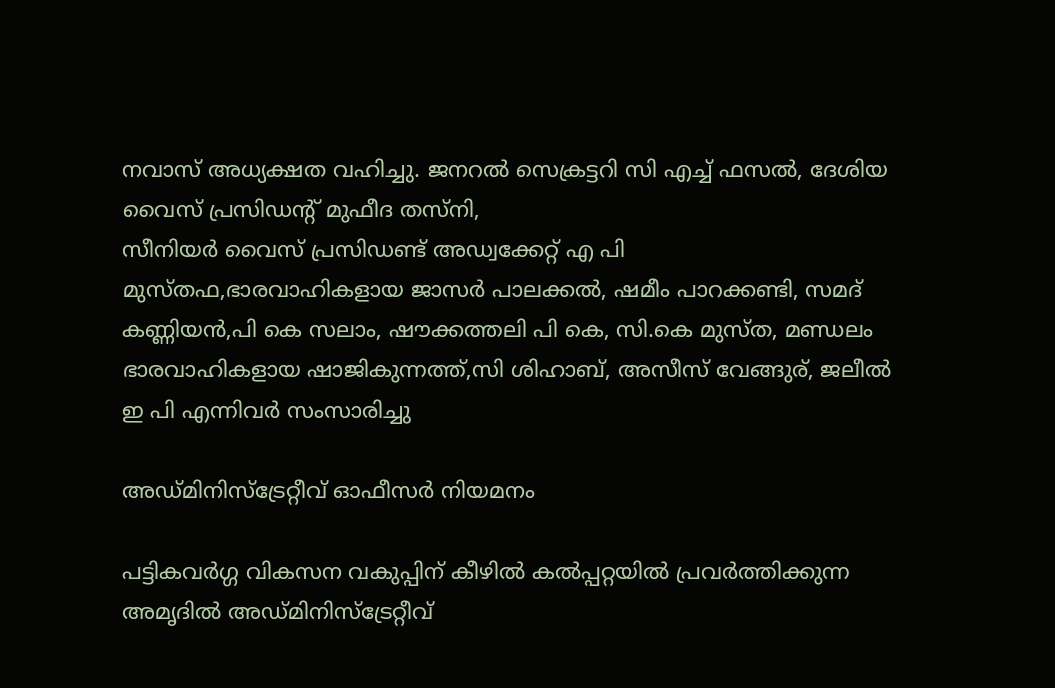നവാസ് അധ്യക്ഷത വഹിച്ചു. ജനറൽ സെക്രട്ടറി സി എച്ച് ഫസൽ, ദേശിയ വൈസ് പ്രസിഡൻ്റ് മുഫീദ തസ്നി,
സീനിയർ വൈസ് പ്രസിഡണ്ട് അഡ്വക്കേറ്റ് എ പി മുസ്തഫ,ഭാരവാഹികളായ ജാസർ പാലക്കൽ, ഷമീം പാറക്കണ്ടി, സമദ് കണ്ണിയൻ,പി കെ സലാം, ഷൗക്കത്തലി പി കെ, സി.കെ മുസ്ത, മണ്ഡലം ഭാരവാഹികളായ ഷാജികുന്നത്ത്,സി ശിഹാബ്, അസീസ് വേങ്ങുര്, ജലീൽ ഇ പി എന്നിവർ സംസാരിച്ചു

അഡ്മിനിസ്‌ട്രേറ്റീവ് ഓഫീസര്‍ നിയമനം

പട്ടികവര്‍ഗ്ഗ വികസന വകുപ്പിന് കീഴില്‍ കല്‍പ്പറ്റയില്‍ പ്രവര്‍ത്തിക്കുന്ന അമൃദില്‍ അഡ്മിനിസ്‌ട്രേറ്റീവ്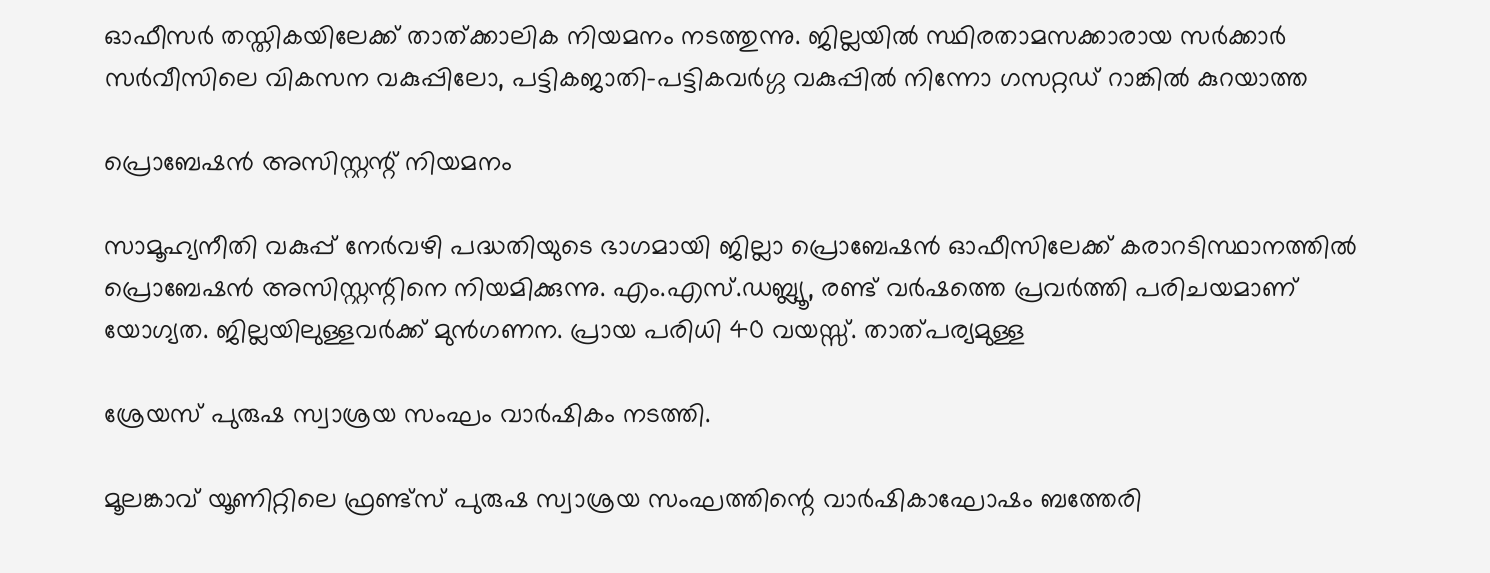ഓഫീസര്‍ തസ്തികയിലേക്ക് താത്ക്കാലിക നിയമനം നടത്തുന്നു. ജില്ലയില്‍ സ്ഥിരതാമസക്കാരായ സര്‍ക്കാര്‍ സര്‍വീസിലെ വികസന വകുപ്പിലോ, പട്ടികജാതി-പട്ടികവര്‍ഗ്ഗ വകുപ്പില്‍ നിന്നോ ഗസറ്റഡ് റാങ്കില്‍ കുറയാത്ത

പ്രൊബേഷന്‍ അസിസ്റ്റന്റ് നിയമനം

സാമൂഹ്യനീതി വകുപ്പ് നേര്‍വഴി പദ്ധതിയുടെ ഭാഗമായി ജില്ലാ പ്രൊബേഷന്‍ ഓഫീസിലേക്ക് കരാറടിസ്ഥാനത്തില്‍ പ്രൊബേഷന്‍ അസിസ്റ്റന്റിനെ നിയമിക്കുന്നു. എം.എസ്.ഡബ്ല്യൂ, രണ്ട് വര്‍ഷത്തെ പ്രവര്‍ത്തി പരിചയമാണ് യോഗ്യത. ജില്ലയിലുള്ളവര്‍ക്ക് മുന്‍ഗണന. പ്രായ പരിധി 40 വയസ്സ്. താത്പര്യമുള്ള

ശ്രേയസ് പുരുഷ സ്വാശ്രയ സംഘം വാർഷികം നടത്തി.

മൂലങ്കാവ് യൂണിറ്റിലെ ഫ്രണ്ട്‌സ് പുരുഷ സ്വാശ്രയ സംഘത്തിന്റെ വാർഷികാഘോഷം ബത്തേരി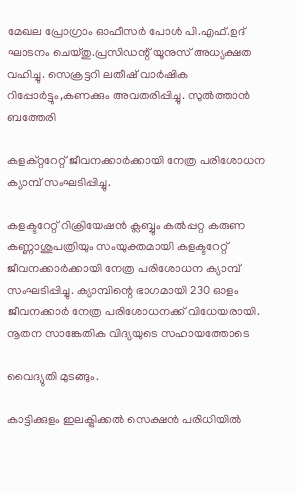മേഖല പ്രോഗ്രാം ഓഫീസർ പോൾ പി.എഫ്.ഉദ് ഘാടനം ചെയ്തു.പ്രസിഡന്റ് യൂനുസ് അധ്യക്ഷത വഹിച്ചു. സെക്രട്ടറി ലതീഷ് വാർഷിക റിപ്പോർട്ടും,കണക്കും അവതരിപ്പിച്ചു. സുൽത്താൻ ബത്തേരി

കളക്റ്ററേറ്റ് ജീവനക്കാര്‍ക്കായി നേത്ര പരിശോധന ക്യാമ്പ് സംഘടിപ്പിച്ചു.

കളക്ടറേറ്റ് റിക്രിയേഷന്‍ ക്ലബ്ബും കല്‍പ്പറ്റ കരുണ കണ്ണാശുപത്രിയും സംയുക്തമായി കളക്ടറേറ്റ് ജീവനക്കാര്‍ക്കായി നേത്ര പരിശോധന ക്യാമ്പ് സംഘടിപ്പിച്ചു. ക്യാമ്പിന്റെ ഭാഗമായി 230 ഓളം ജീവനക്കാര്‍ നേത്ര പരിശോധനക്ക് വിധേയരായി. നൂതന സാങ്കേതിക വിദ്യയുടെ സഹായത്തോടെ

വൈദ്യുതി മുടങ്ങും.

കാട്ടിക്കുളം ഇലക്ട്രിക്കല്‍ സെക്ഷന്‍ പരിധിയില്‍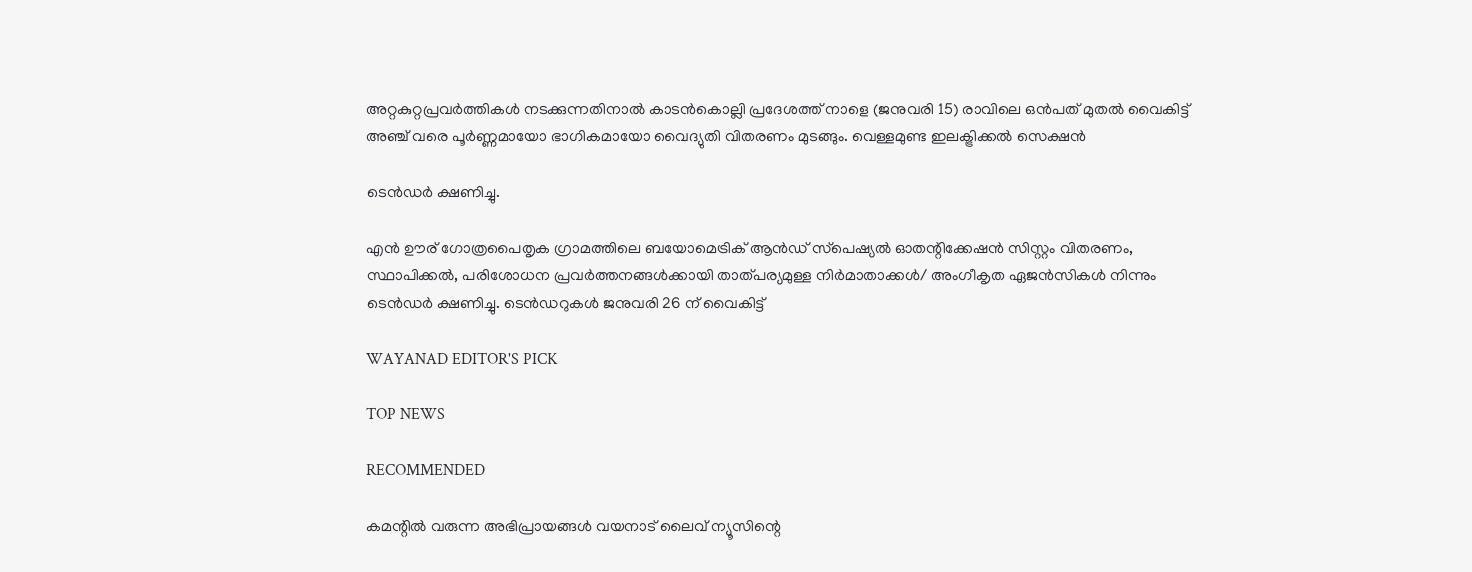അറ്റകുറ്റപ്രവര്‍ത്തികള്‍ നടക്കുന്നതിനാല്‍ കാടന്‍കൊല്ലി പ്രദേശത്ത് നാളെ (ജനുവരി 15) രാവിലെ ഒന്‍പത് മുതല്‍ വൈകിട്ട് അഞ്ച് വരെ പൂര്‍ണ്ണമായോ ഭാഗികമായോ വൈദ്യുതി വിതരണം മുടങ്ങും. വെള്ളമുണ്ട ഇലക്ട്രിക്കല്‍ സെക്ഷന്‍

ടെന്‍ഡര്‍ ക്ഷണിച്ചു.

എന്‍ ഊര് ഗോത്രപൈതൃക ഗ്രാമത്തിലെ ബയോമെട്രിക് ആന്‍ഡ് സ്‌പെഷ്യല്‍ ഓതന്റിക്കേഷന്‍ സിസ്റ്റം വിതരണം, സ്ഥാപിക്കല്‍, പരിശോധന പ്രവര്‍ത്തനങ്ങള്‍ക്കായി താത്പര്യമുള്ള നിര്‍മാതാക്കള്‍/ അംഗീകൃത ഏജന്‍സികള്‍ നിന്നും ടെന്‍ഡര്‍ ക്ഷണിച്ചു. ടെന്‍ഡറുകള്‍ ജനുവരി 26 ന് വൈകിട്ട്

WAYANAD EDITOR'S PICK

TOP NEWS

RECOMMENDED

കമന്റിൽ വരുന്ന അഭിപ്രായങ്ങൾ വയനാട് ലൈവ് ന്യൂസിന്റെ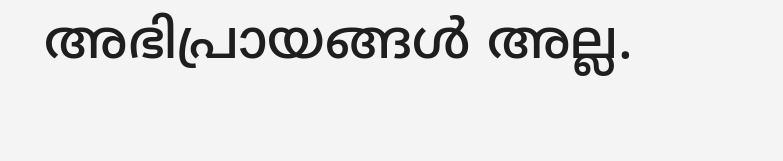അഭിപ്രായങ്ങൾ അല്ല.